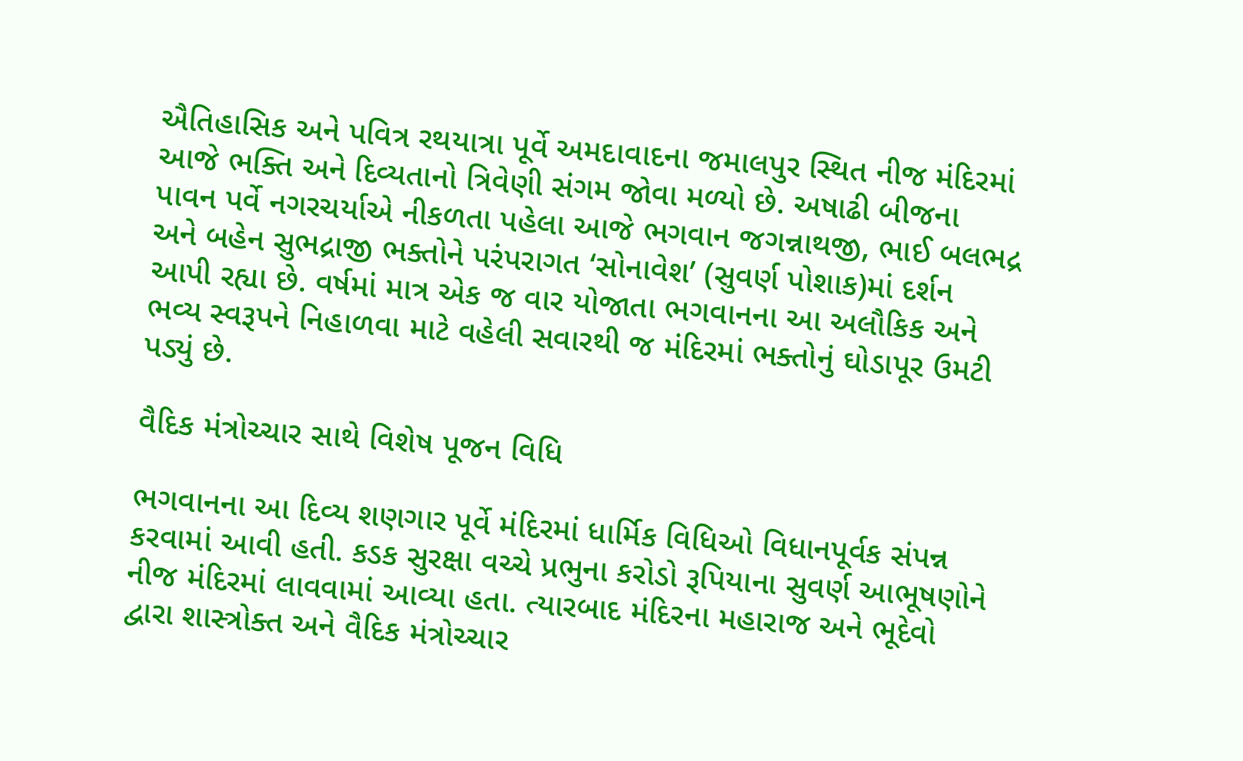ઐતિહાસિક અને પવિત્ર રથયાત્રા પૂર્વે અમદાવાદના જમાલપુર સ્થિત નીજ મંદિરમાં આજે ભક્તિ અને દિવ્યતાનો ત્રિવેણી સંગમ જોવા મળ્યો છે. અષાઢી બીજના પાવન પર્વે નગરચર્યાએ નીકળતા પહેલા આજે ભગવાન જગન્નાથજી, ભાઈ બલભદ્ર અને બહેન સુભદ્રાજી ભક્તોને પરંપરાગત ‘સોનાવેશ’ (સુવર્ણ પોશાક)માં દર્શન આપી રહ્યા છે. વર્ષમાં માત્ર એક જ વાર યોજાતા ભગવાનના આ અલૌકિક અને ભવ્ય સ્વરૂપને નિહાળવા માટે વહેલી સવારથી જ મંદિરમાં ભક્તોનું ઘોડાપૂર ઉમટી પડ્યું છે.

વૈદિક મંત્રોચ્ચાર સાથે વિશેષ પૂજન વિધિ

ભગવાનના આ દિવ્ય શણગાર પૂર્વે મંદિરમાં ધાર્મિક વિધિઓ વિધાનપૂર્વક સંપન્ન કરવામાં આવી હતી. કડક સુરક્ષા વચ્ચે પ્રભુના કરોડો રૂપિયાના સુવર્ણ આભૂષણોને નીજ મંદિરમાં લાવવામાં આવ્યા હતા. ત્યારબાદ મંદિરના મહારાજ અને ભૂદેવો દ્વારા શાસ્ત્રોક્ત અને વૈદિક મંત્રોચ્ચાર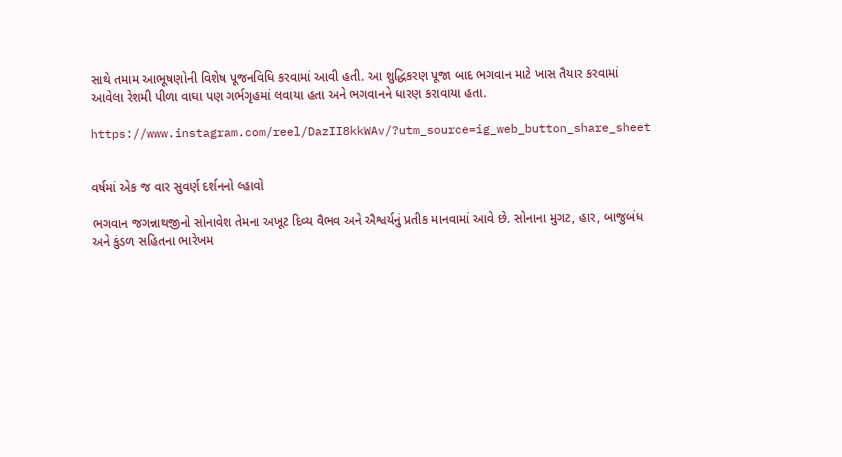સાથે તમામ આભૂષણોની વિશેષ પૂજનવિધિ કરવામાં આવી હતી. આ શુદ્ધિકરણ પૂજા બાદ ભગવાન માટે ખાસ તૈયાર કરવામાં આવેલા રેશમી પીળા વાઘા પણ ગર્ભગૃહમાં લવાયા હતા અને ભગવાનને ધારણ કરાવાયા હતા.

https://www.instagram.com/reel/DazII8kkWAv/?utm_source=ig_web_button_share_sheet


વર્ષમાં એક જ વાર સુવર્ણ દર્શનનો લ્હાવો

ભગવાન જગન્નાથજીનો સોનાવેશ તેમના અખૂટ દિવ્ય વૈભવ અને ઐશ્વર્યનું પ્રતીક માનવામાં આવે છે. સોનાના મુગટ, હાર, બાજુબંધ અને કુંડળ સહિતના ભારેખમ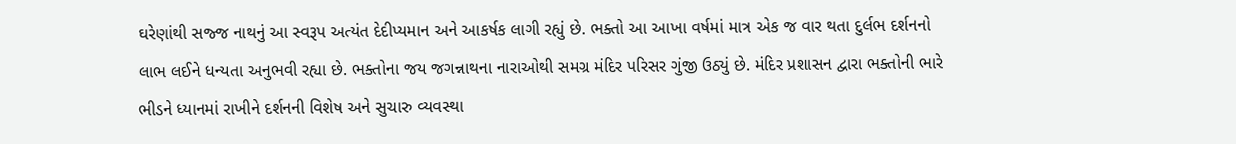ઘરેણાંથી સજ્જ નાથનું આ સ્વરૂપ અત્યંત દેદીપ્યમાન અને આકર્ષક લાગી રહ્યું છે. ભક્તો આ આખા વર્ષમાં માત્ર એક જ વાર થતા દુર્લભ દર્શનનો લાભ લઈને ધન્યતા અનુભવી રહ્યા છે. ભક્તોના જય જગન્નાથના નારાઓથી સમગ્ર મંદિર પરિસર ગુંજી ઉઠ્યું છે. મંદિર પ્રશાસન દ્વારા ભક્તોની ભારે ભીડને ધ્યાનમાં રાખીને દર્શનની વિશેષ અને સુચારુ વ્યવસ્થા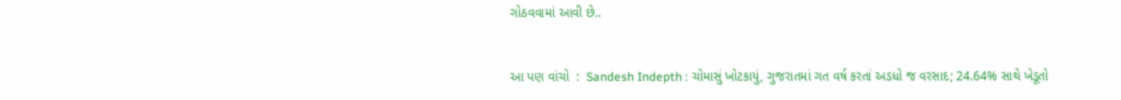ગોઠવવામાં આવી છે..


આ પણ વાંચો  :  Sandesh Indepth : ચોમાસું ખોટકાયું, ગુજરાતમાં ગત વર્ષ કરતાં અડધો જ વરસાદ; 24.64% સાથે ખેડૂતો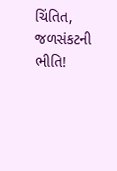ચિંતિત, જળસંકટની ભીતિ!